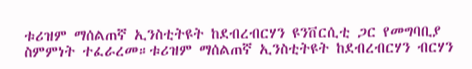ቱሪዝም ማሰልጠኛ ኢንስቲትዩት ከደብረብርሃን ዩንቨርሲቲ ጋር የመግባቢያ ስምምነት ተፈራረመ።ቱሪዝም ማሰልጠኛ ኢንስቲትዩት ከደብረብርሃን ብርሃን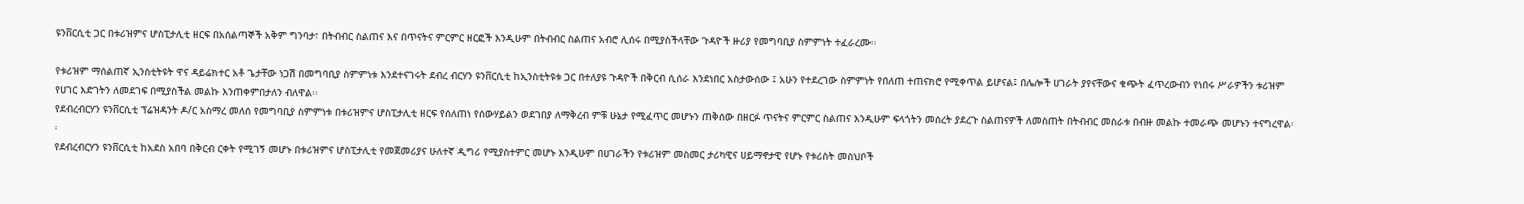ዩንቨርሲቲ ጋር በቱሪዝምና ሆስፒታሊቲ ዘርፍ በአሰልጣኞች አቅም ግንባታ፣ በትብብር ስልጠና እና በጥናትና ምርምር ዘርፎች እንዲሁም በትብብር ስልጠና አብሮ ሊሰሩ በሚያስችላቸው ጉዳዮች ዙሪያ የመግባቢያ ስምምነት ተፈራረሙ፡፡

የቱሪዝም ማሰልጠኛ ኢንስቲትዩት ዋና ዳይሬክተር አቶ ጌታቸው ነጋሽ በመግባቢያ ስምምነቱ እንደተናገሩት ደብረ ብርሃን ዩንቨርሲቲ ከኢንስቲትዩቱ ጋር በተለያዩ ጉዳዮች በቅርብ ሲሰራ እንደነበር አስታውሰው ፤ አሁን የተደረገው ስምምነት የበለጠ ተጠናክሮ የሚቀጥል ይሆናል፤ በሌሎች ሀገራት ያየናቸውና ቁጭት ፈጥረውብን የነበሩ ሥራዎችን ቱሪዝም የሀገር እድገትን ለመደገፍ በሚያስችል መልኩ እንጠቀምበታለን ብለዋል፡፡
የደብረብርሃን ዩንቨርሲቲ ፕሬዝዳንት ዶ/ር አስማረ መለሰ የመግባቢያ ስምምነቱ በቱሪዝምና ሆስፒታሊቲ ዘርፍ የሰለጠነ የሰውሃይልን ወደገበያ ለማቅረብ ምቹ ሁኔታ የሚፈጥር መሆኑን ጠቅሰው በዘርፉ ጥናትና ምርምር ስልጠና እንዲሁም ፍላጎትን መሰረት ያደረጉ ስልጠናዎች ለመስጠት በትብብር መስራቱ በብዙ መልኩ ተመራጭ መሆኑን ተናግረዋል፡፡
የደብረብርሃን ዩንቨርሲቲ ከአደስ አበባ በቅርብ ርቀት የሚገኝ መሆኑ በቱሪዝምና ሆስፒታሊቲ የመጀመሪያና ሁለተኛ ዲግሪ የሚያስተምር መሆኑ እንዲሁም በሀገራችን የቱሪዝም መስመር ታሪካዊና ሀይማኖታዊ የሆኑ የቱሪስት መስህቦች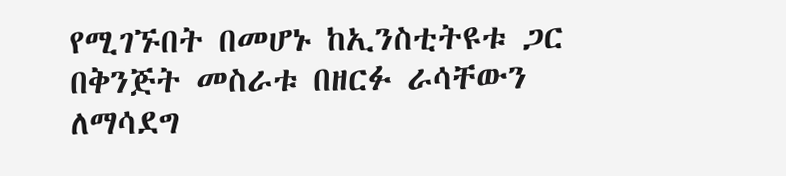የሚገኙበት በመሆኑ ከኢንስቲትዩቱ ጋር በቅንጅት መስራቱ በዘርፉ ራሳቸውን ለማሳደግ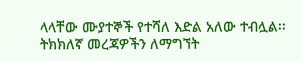ላላቸው ሙያተኞች የተሻለ እድል አለው ተብሏል፡፡
ትክክለኛ መረጃዎችን ለማግኘት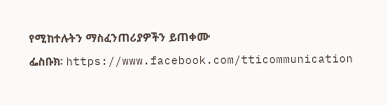የሚከተሉትን ማስፈንጠሪያዎችን ይጠቀሙ
ፌስቡክ፡ https://www.facebook.com/tticommunication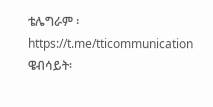ቴሌግራም ፡https://t.me/tticommunication
ዌብሳይት፡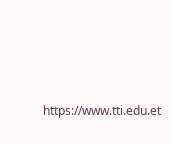https://www.tti.edu.et